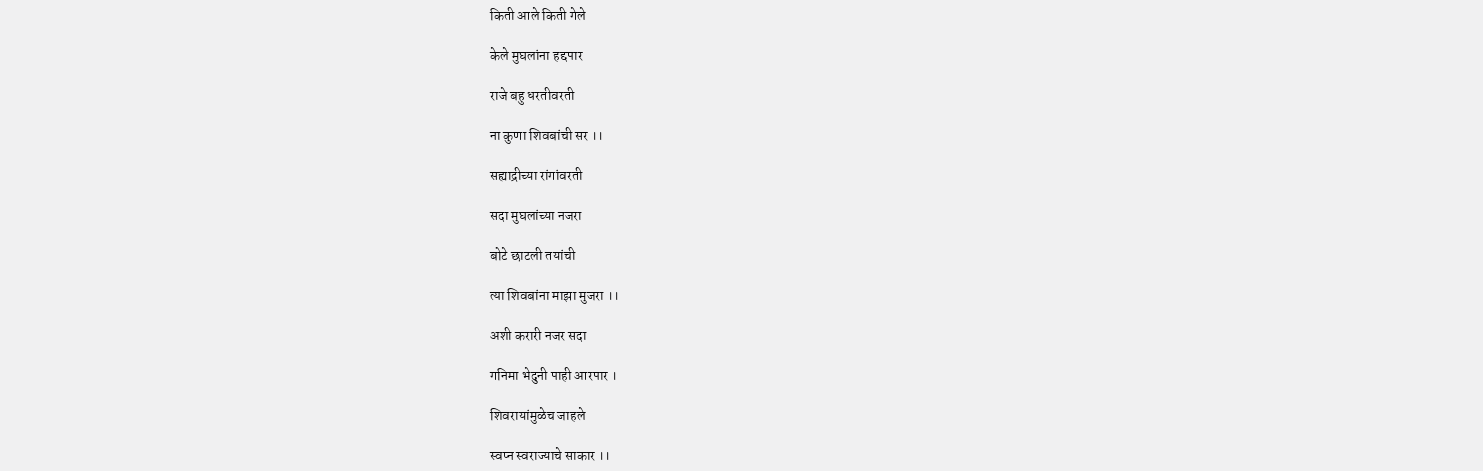किती आले किती गेले

केले मुघलांना हद्दपार

राजे बहु धरतीवरती

ना कुणा शिवबांची सर ।।

सह्याद्रीच्या रांगांवरती

सदा मुघलांच्या नजरा

बोटे छाटली तयांची

त्या शिवबांना माझा मुजरा ।।

अशी करारी नजर सदा

गनिमा भेदुनी पाही आरपार ।

शिवरायांमुळेच जाहले

स्वप्न स्वराज्याचे साकार ।।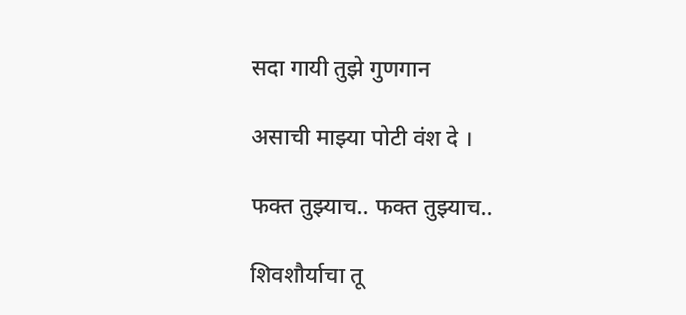सदा गायी तुझे गुणगान

असाची माझ्या पोटी वंश दे ।

फक्त तुझ्याच.. फक्त तुझ्याच..

शिवशौर्याचा तू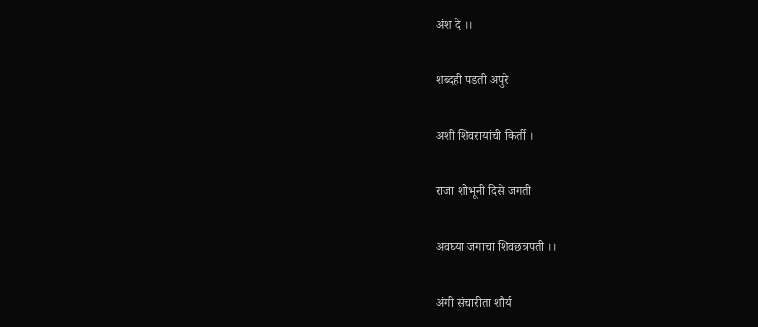अंश दे ।।

शब्दही पडती अपुरे

अशी शिवरायांची किर्ती ।

राजा शोभूनी दिसे जगती

अवघ्या जगाचा शिवछत्रपती ।।

अंगी संचारीता शौर्य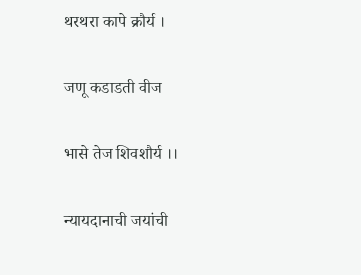थरथरा कापे क्रौर्य ।

जणू कडाडती वीज

भासे तेज शिवशौर्य ।।

न्यायदानाची जयांची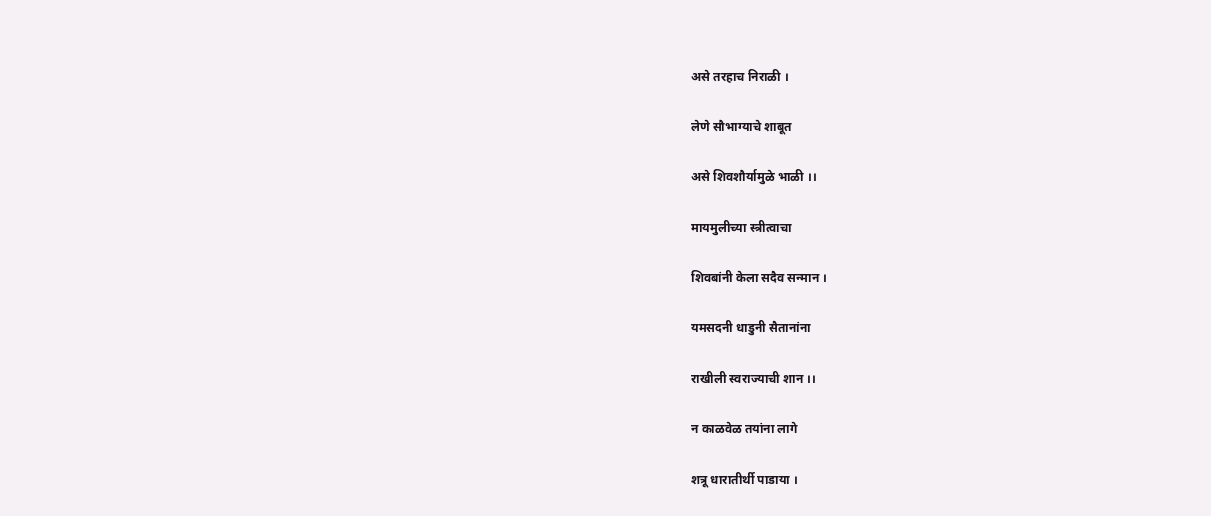असे तरहाच निराळी ।

लेणे सौभाग्याचे शाबूत

असे शिवशौर्यामुळे भाळी ।।

मायमुलीच्या स्त्रीत्वाचा

शिवबांनी केला सदैव सन्मान ।

यमसदनी धाडुनी सैतानांना

राखीली स्वराज्याची शान ।।

न काळवेळ तयांना लागे

शत्रू धारातीर्थी पाडाया ।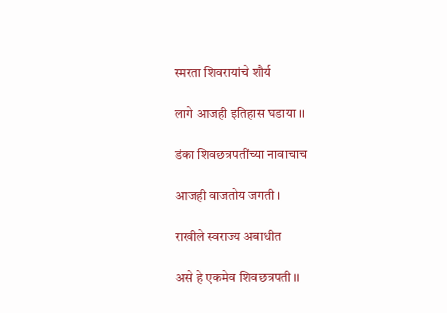स्मरता शिवरायांचे शौर्य

लागे आजही इतिहास घडाया ।।

डंका शिवछत्रपतींच्या नावाचाच

आजही वाजतोय जगती ।

राखीले स्वराज्य अबाधीत

असे हे एकमेव शिवछत्रपती ।।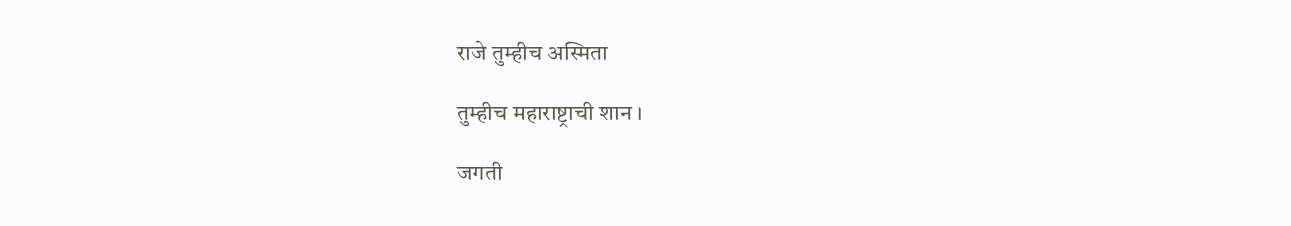राजे तुम्हीच अस्मिता

तुम्हीच महाराष्ट्राची शान ।

जगती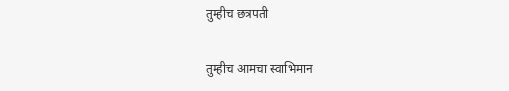तुम्हीच छत्रपती

तुम्हीच आमचा स्वाभिमान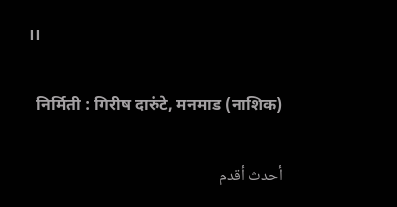।।

  निर्मिती : गिरीष दारुंटे, मनमाड (नाशिक)

أحدث أقدم